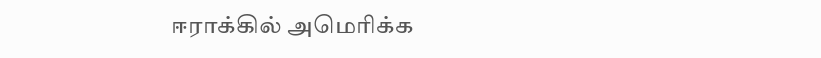ஈராக்கில் அமெரிக்க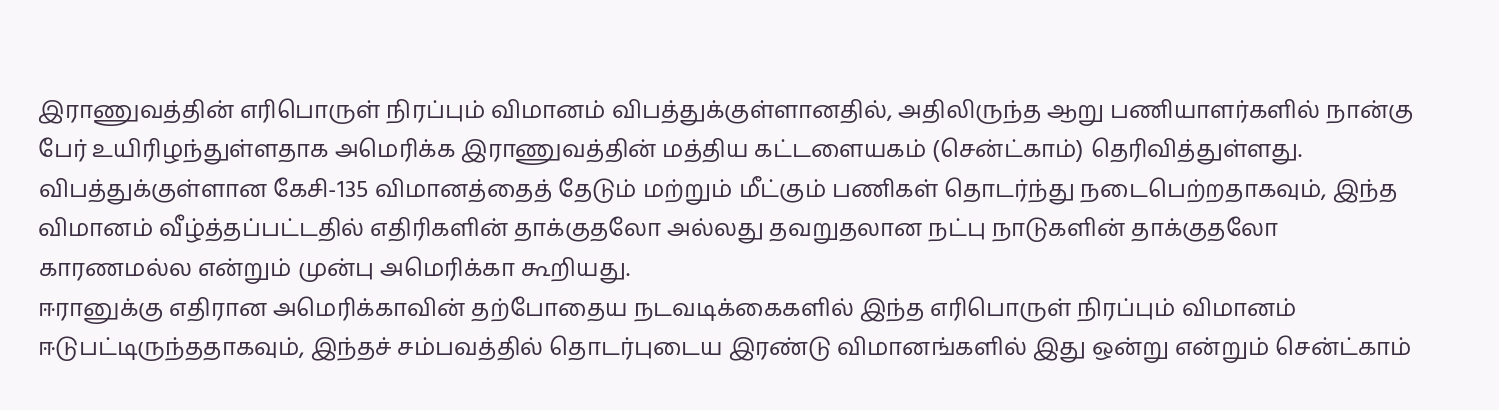இராணுவத்தின் எரிபொருள் நிரப்பும் விமானம் விபத்துக்குள்ளானதில், அதிலிருந்த ஆறு பணியாளர்களில் நான்கு பேர் உயிரிழந்துள்ளதாக அமெரிக்க இராணுவத்தின் மத்திய கட்டளையகம் (சென்ட்காம்) தெரிவித்துள்ளது.
விபத்துக்குள்ளான கேசி-135 விமானத்தைத் தேடும் மற்றும் மீட்கும் பணிகள் தொடர்ந்து நடைபெற்றதாகவும், இந்த விமானம் வீழ்த்தப்பட்டதில் எதிரிகளின் தாக்குதலோ அல்லது தவறுதலான நட்பு நாடுகளின் தாக்குதலோ காரணமல்ல என்றும் முன்பு அமெரிக்கா கூறியது.
ஈரானுக்கு எதிரான அமெரிக்காவின் தற்போதைய நடவடிக்கைகளில் இந்த எரிபொருள் நிரப்பும் விமானம் ஈடுபட்டிருந்ததாகவும், இந்தச் சம்பவத்தில் தொடர்புடைய இரண்டு விமானங்களில் இது ஒன்று என்றும் சென்ட்காம்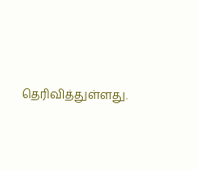தெரிவித்துள்ளது.